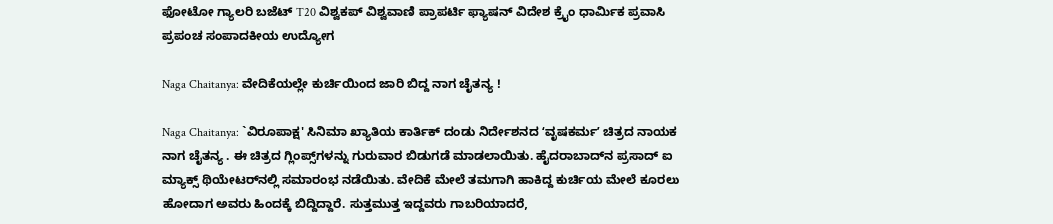ಫೋಟೋ ಗ್ಯಾಲರಿ ಬಜೆಟ್ T20 ವಿಶ್ವಕಪ್ ವಿಶ್ವವಾಣಿ ಪ್ರಾಪರ್ಟಿ ಫ್ಯಾಷನ್ ವಿದೇಶ ಕ್ರೈಂ ಧಾರ್ಮಿಕ ಪ್ರವಾಸಿ ಪ್ರಪಂಚ ಸಂಪಾದಕೀಯ ಉದ್ಯೋಗ

Naga Chaitanya: ವೇದಿಕೆಯಲ್ಲೇ ಕುರ್ಚಿಯಿಂದ ಜಾರಿ ಬಿದ್ದ ನಾಗ ಚೈತನ್ಯ !

Naga Chaitanya: `ವಿರೂಪಾಕ್ಷ' ಸಿನಿಮಾ ಖ್ಯಾತಿಯ ಕಾರ್ತಿಕ್ ದಂಡು ನಿರ್ದೇಶನದ ʻವೃಷಕರ್ಮʼ ಚಿತ್ರದ ನಾಯಕ ನಾಗ ಚೈತನ್ಯ . ಈ ಚಿತ್ರದ ಗ್ಲಿಂಪ್ಸ್‌ಗಳನ್ನು ಗುರುವಾರ ಬಿಡುಗಡೆ ಮಾಡಲಾಯಿತು. ಹೈದರಾಬಾದ್‌ನ ಪ್ರಸಾದ್ ಐ ಮ್ಯಾಕ್ಸ್ ಥಿಯೇಟರ್‌ನಲ್ಲಿ ಸಮಾರಂಭ ನಡೆಯಿತು. ವೇದಿಕೆ ಮೇಲೆ ತಮಗಾಗಿ ಹಾಕಿದ್ದ ಕುರ್ಚಿಯ ಮೇಲೆ ಕೂರಲು ಹೋದಾಗ ಅವರು ಹಿಂದಕ್ಕೆ ಬಿದ್ದಿದ್ದಾರೆ. ಸುತ್ತಮುತ್ತ ಇದ್ದವರು ಗಾಬರಿಯಾದರೆ,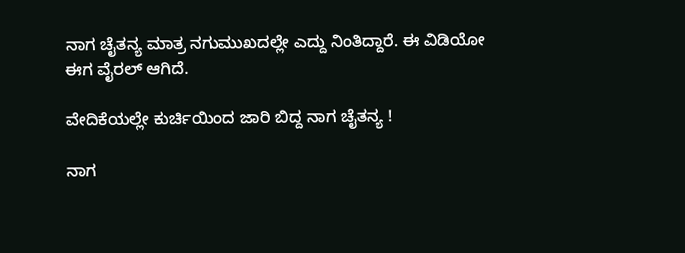ನಾಗ ಚೈತನ್ಯ ಮಾತ್ರ ನಗುಮುಖದಲ್ಲೇ ಎದ್ದು ನಿಂತಿದ್ದಾರೆ. ಈ ವಿಡಿಯೋ ಈಗ ವೈರಲ್ ಆಗಿದೆ.

ವೇದಿಕೆಯಲ್ಲೇ ಕುರ್ಚಿಯಿಂದ ಜಾರಿ ಬಿದ್ದ ನಾಗ ಚೈತನ್ಯ !

ನಾಗ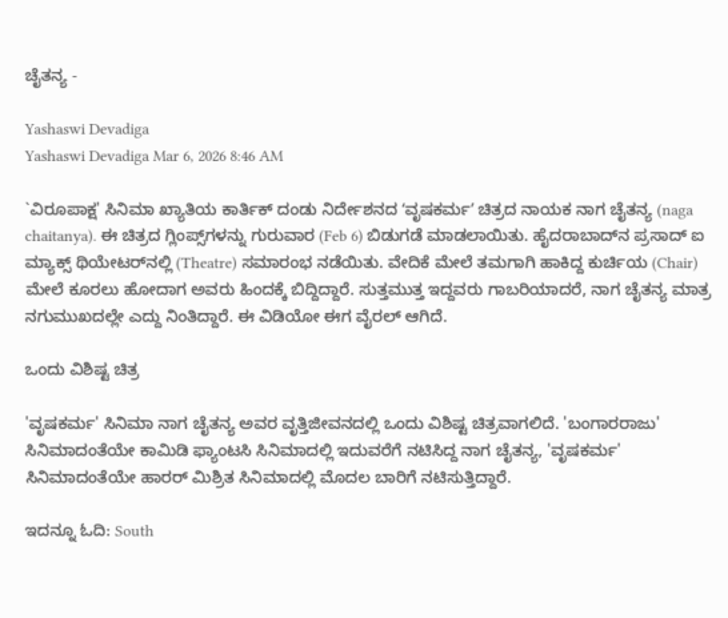ಚೈತನ್ಯ -

Yashaswi Devadiga
Yashaswi Devadiga Mar 6, 2026 8:46 AM

`ವಿರೂಪಾಕ್ಷ' ಸಿನಿಮಾ ಖ್ಯಾತಿಯ ಕಾರ್ತಿಕ್ ದಂಡು ನಿರ್ದೇಶನದ ʻವೃಷಕರ್ಮʼ ಚಿತ್ರದ ನಾಯಕ ನಾಗ ಚೈತನ್ಯ (naga chaitanya). ಈ ಚಿತ್ರದ ಗ್ಲಿಂಪ್ಸ್‌ಗಳನ್ನು ಗುರುವಾರ (Feb 6) ಬಿಡುಗಡೆ ಮಾಡಲಾಯಿತು. ಹೈದರಾಬಾದ್‌ನ ಪ್ರಸಾದ್ ಐ ಮ್ಯಾಕ್ಸ್ ಥಿಯೇಟರ್‌ನಲ್ಲಿ (Theatre) ಸಮಾರಂಭ ನಡೆಯಿತು. ವೇದಿಕೆ ಮೇಲೆ ತಮಗಾಗಿ ಹಾಕಿದ್ದ ಕುರ್ಚಿಯ (Chair) ಮೇಲೆ ಕೂರಲು ಹೋದಾಗ ಅವರು ಹಿಂದಕ್ಕೆ ಬಿದ್ದಿದ್ದಾರೆ. ಸುತ್ತಮುತ್ತ ಇದ್ದವರು ಗಾಬರಿಯಾದರೆ, ನಾಗ ಚೈತನ್ಯ ಮಾತ್ರ ನಗುಮುಖದಲ್ಲೇ ಎದ್ದು ನಿಂತಿದ್ದಾರೆ. ಈ ವಿಡಿಯೋ ಈಗ ವೈರಲ್ ಆಗಿದೆ.

ಒಂದು ವಿಶಿಷ್ಟ ಚಿತ್ರ

'ವೃಷಕರ್ಮ' ಸಿನಿಮಾ ನಾಗ ಚೈತನ್ಯ ಅವರ ವೃತ್ತಿಜೀವನದಲ್ಲಿ ಒಂದು ವಿಶಿಷ್ಟ ಚಿತ್ರವಾಗಲಿದೆ. 'ಬಂಗಾರರಾಜು' ಸಿನಿಮಾದಂತೆಯೇ ಕಾಮಿಡಿ ಫ್ಯಾಂಟಸಿ ಸಿನಿಮಾದಲ್ಲಿ ಇದುವರೆಗೆ ನಟಿಸಿದ್ದ ನಾಗ ಚೈತನ್ಯ, 'ವೃಷಕರ್ಮ' ಸಿನಿಮಾದಂತೆಯೇ ಹಾರರ್ ಮಿಶ್ರಿತ ಸಿನಿಮಾದಲ್ಲಿ ಮೊದಲ ಬಾರಿಗೆ ನಟಿಸುತ್ತಿದ್ದಾರೆ.

ಇದನ್ನೂ ಓದಿ: South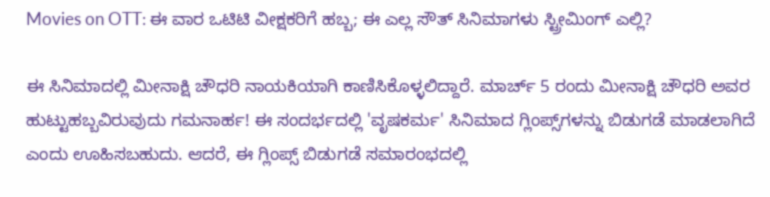Movies on OTT: ಈ ವಾರ ಒಟಿಟಿ ವೀಕ್ಷಕರಿಗೆ ಹಬ್ಬ; ಈ ಎಲ್ಲ ಸೌತ್‌ ಸಿನಿಮಾಗಳು ಸ್ಟ್ರೀಮಿಂಗ್‌ ಎಲ್ಲಿ?

ಈ ಸಿನಿಮಾದಲ್ಲಿ ಮೀನಾಕ್ಷಿ ಚೌಧರಿ ನಾಯಕಿಯಾಗಿ ಕಾಣಿಸಿಕೊಳ್ಳಲಿದ್ದಾರೆ. ಮಾರ್ಚ್ 5 ರಂದು ಮೀನಾಕ್ಷಿ ಚೌಧರಿ ಅವರ ಹುಟ್ಟುಹಬ್ಬವಿರುವುದು ಗಮನಾರ್ಹ! ಈ ಸಂದರ್ಭದಲ್ಲಿ 'ವೃಷಕರ್ಮ' ಸಿನಿಮಾದ ಗ್ಲಿಂಪ್ಸ್‌ಗಳನ್ನು ಬಿಡುಗಡೆ ಮಾಡಲಾಗಿದೆ ಎಂದು ಊಹಿಸಬಹುದು. ಆದರೆ, ಈ ಗ್ಲಿಂಪ್ಸ್‌ ಬಿಡುಗಡೆ ಸಮಾರಂಭದಲ್ಲಿ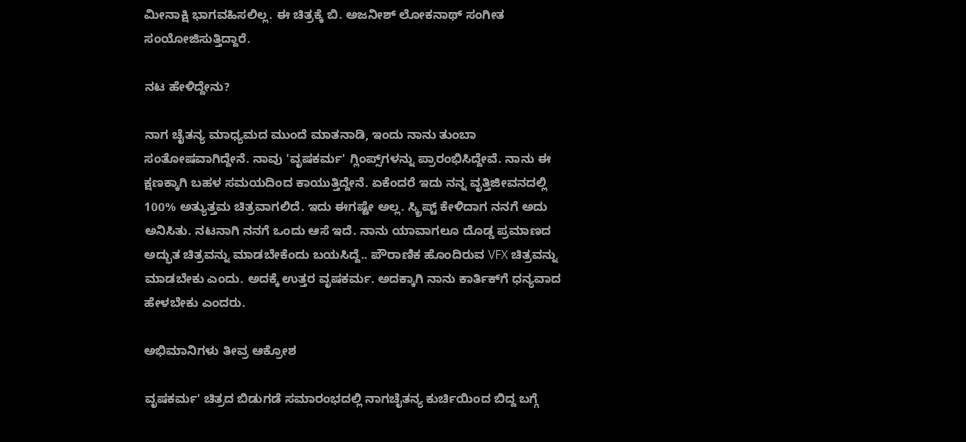ಮೀನಾಕ್ಷಿ ಭಾಗವಹಿಸಲಿಲ್ಲ. ಈ ಚಿತ್ರಕ್ಕೆ ಬಿ. ಅಜನೀಶ್ ಲೋಕನಾಥ್ ಸಂಗೀತ ಸಂಯೋಜಿಸುತ್ತಿದ್ದಾರೆ.

ನಟ ಹೇಳಿದ್ದೇನು?

ನಾಗ ಚೈತನ್ಯ ಮಾಧ್ಯಮದ ಮುಂದೆ ಮಾತನಾಡಿ, ಇಂದು ನಾನು ತುಂಬಾ ಸಂತೋಷವಾಗಿದ್ದೇನೆ. ನಾವು 'ವೃಷಕರ್ಮ' ಗ್ಲಿಂಪ್ಸ್‌ಗಳನ್ನು ಪ್ರಾರಂಭಿಸಿದ್ದೇವೆ. ನಾನು ಈ ಕ್ಷಣಕ್ಕಾಗಿ ಬಹಳ ಸಮಯದಿಂದ ಕಾಯುತ್ತಿದ್ದೇನೆ. ಏಕೆಂದರೆ ಇದು ನನ್ನ ವೃತ್ತಿಜೀವನದಲ್ಲಿ 100% ಅತ್ಯುತ್ತಮ ಚಿತ್ರವಾಗಲಿದೆ. ಇದು ಈಗಷ್ಟೇ ಅಲ್ಲ. ಸ್ಕ್ರಿಪ್ಟ್ ಕೇಳಿದಾಗ ನನಗೆ ಅದು ಅನಿಸಿತು. ನಟನಾಗಿ ನನಗೆ ಒಂದು ಆಸೆ ಇದೆ. ನಾನು ಯಾವಾಗಲೂ ದೊಡ್ಡ ಪ್ರಮಾಣದ ಅದ್ಭುತ ಚಿತ್ರವನ್ನು ಮಾಡಬೇಕೆಂದು ಬಯಸಿದ್ದೆ.. ಪೌರಾಣಿಕ ಹೊಂದಿರುವ VFX ಚಿತ್ರವನ್ನು ಮಾಡಬೇಕು ಎಂದು. ಅದಕ್ಕೆ ಉತ್ತರ ವೃಷಕರ್ಮ. ಅದಕ್ಕಾಗಿ ನಾನು ಕಾರ್ತಿಕ್‌ಗೆ ಧನ್ಯವಾದ ಹೇಳಬೇಕು ಎಂದರು.

ಅಭಿಮಾನಿಗಳು ತೀವ್ರ ಆಕ್ರೋಶ

ವೃಷಕರ್ಮ' ಚಿತ್ರದ ಬಿಡುಗಡೆ ಸಮಾರಂಭದಲ್ಲಿ ನಾಗಚೈತನ್ಯ ಕುರ್ಚಿಯಿಂದ ಬಿದ್ದ ಬಗ್ಗೆ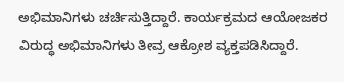ಅಭಿಮಾನಿಗಳು ಚರ್ಚಿಸುತ್ತಿದ್ದಾರೆ. ಕಾರ್ಯಕ್ರಮದ ಆಯೋಜಕರ ವಿರುದ್ಧ ಅಭಿಮಾನಿಗಳು ತೀವ್ರ ಆಕ್ರೋಶ ವ್ಯಕ್ತಪಡಿಸಿದ್ದಾರೆ.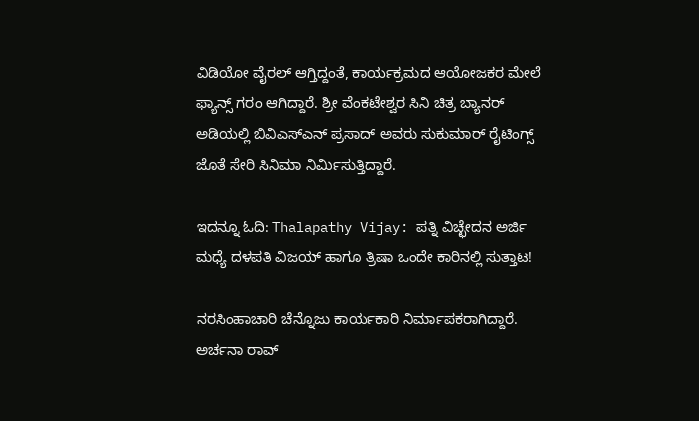ವಿಡಿಯೋ ವೈರಲ್ ಆಗ್ತಿದ್ದಂತೆ, ಕಾರ್ಯಕ್ರಮದ ಆಯೋಜಕರ ಮೇಲೆ ಫ್ಯಾನ್ಸ್ ಗರಂ ಆಗಿದ್ದಾರೆ. ಶ್ರೀ ವೆಂಕಟೇಶ್ವರ ಸಿನಿ ಚಿತ್ರ ಬ್ಯಾನರ್ ಅಡಿಯಲ್ಲಿ ಬಿವಿಎಸ್‌ಎನ್ ಪ್ರಸಾದ್ ಅವರು ಸುಕುಮಾರ್ ರೈಟಿಂಗ್ಸ್ ಜೊತೆ ಸೇರಿ ಸಿನಿಮಾ ನಿರ್ಮಿಸುತ್ತಿದ್ದಾರೆ.

ಇದನ್ನೂ ಓದಿ: Thalapathy Vijay: ಪತ್ನಿ ವಿಚ್ಛೇದನ ಅರ್ಜಿ ಮಧ್ಯೆ ದಳಪತಿ ವಿಜಯ್ ಹಾಗೂ ತ್ರಿಷಾ ಒಂದೇ ಕಾರಿನಲ್ಲಿ ಸುತ್ತಾಟ!

ನರಸಿಂಹಾಚಾರಿ ಚೆನ್ನೊಜು ಕಾರ್ಯಕಾರಿ ನಿರ್ಮಾಪಕರಾಗಿದ್ದಾರೆ. ಅರ್ಚನಾ ರಾವ್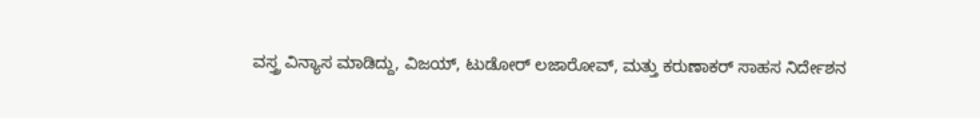ವಸ್ತ್ರ ವಿನ್ಯಾಸ ಮಾಡಿದ್ದು, ವಿಜಯ್, ಟುಡೋರ್ ಲಜಾರೋವ್, ಮತ್ತು ಕರುಣಾಕರ್ ಸಾಹಸ ನಿರ್ದೇಶನ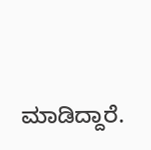ಮಾಡಿದ್ದಾರೆ.